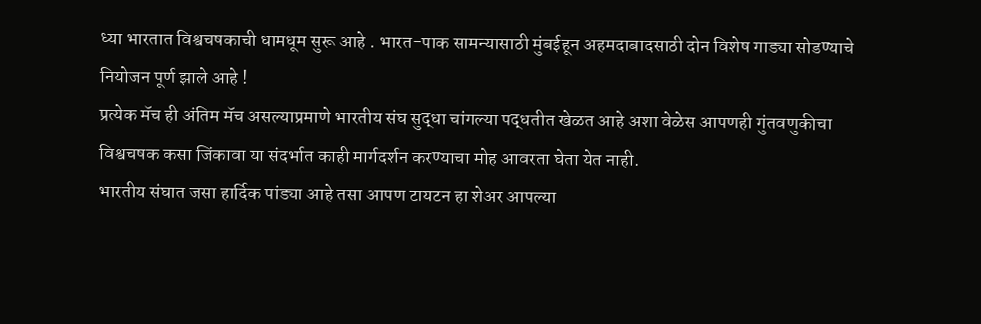ध्या भारतात विश्वचषकाची धामधूम सुरू आहे . भारत-पाक सामन्यासाठी मुंबईहून अहमदाबादसाठी दोन विशेष गाड्या सोडण्याचे नियोजन पूर्ण झाले आहे !
प्रत्येक मॅच ही अंतिम मॅच असल्याप्रमाणे भारतीय संघ सुद्धा चांगल्या पद्धतीत खेळत आहे अशा वेळेस आपणही गुंतवणुकीचा विश्वचषक कसा जिंकावा या संदर्भात काही मार्गदर्शन करण्याचा मोह आवरता घेता येत नाही.
भारतीय संघात जसा हार्दिक पांड्या आहे तसा आपण टायटन हा शेअर आपल्या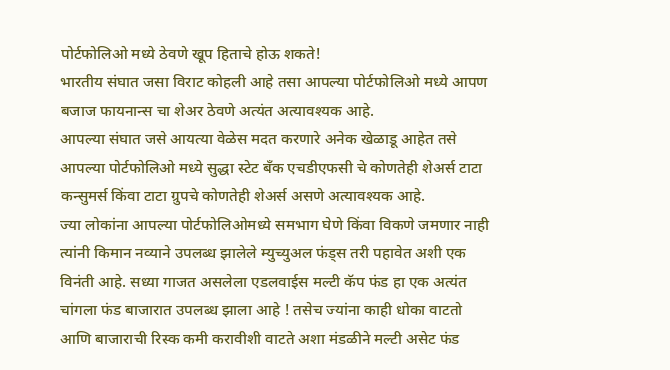पोर्टफोलिओ मध्ये ठेवणे खूप हिताचे होऊ शकते!
भारतीय संघात जसा विराट कोहली आहे तसा आपल्या पोर्टफोलिओ मध्ये आपण बजाज फायनान्स चा शेअर ठेवणे अत्यंत अत्यावश्यक आहे.
आपल्या संघात जसे आयत्या वेळेस मदत करणारे अनेक खेळाडू आहेत तसे आपल्या पोर्टफोलिओ मध्ये सुद्धा स्टेट बँक एचडीएफसी चे कोणतेही शेअर्स टाटा कन्सुमर्स किंवा टाटा ग्रुपचे कोणतेही शेअर्स असणे अत्यावश्यक आहे.
ज्या लोकांना आपल्या पोर्टफोलिओमध्ये समभाग घेणे किंवा विकणे जमणार नाही त्यांनी किमान नव्याने उपलब्ध झालेले म्युच्युअल फंड्स तरी पहावेत अशी एक विनंती आहे. सध्या गाजत असलेला एडलवाईस मल्टी कॅप फंड हा एक अत्यंत चांगला फंड बाजारात उपलब्ध झाला आहे ! तसेच ज्यांना काही धोका वाटतो आणि बाजाराची रिस्क कमी करावीशी वाटते अशा मंडळीने मल्टी असेट फंड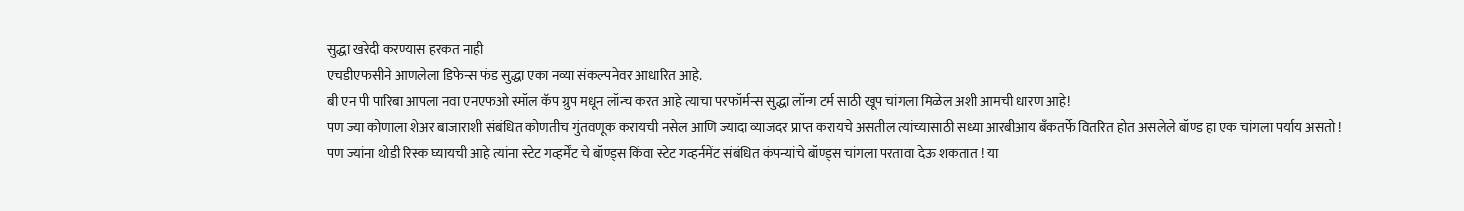सुद्धा खरेदी करण्यास हरकत नाही
एचडीएफसीने आणलेला डिफेन्स फंड सुद्धा एका नव्या संकल्पनेवर आधारित आहे.
बी एन पी पारिबा आपला नवा एनएफओ स्मॉल कॅप ग्रुप मधून लॉन्च करत आहे त्याचा परफॉर्मन्स सुद्धा लॉन्ग टर्म साठी खूप चांगला मिळेल अशी आमची धारण आहे!
पण ज्या कोणाला शेअर बाजाराशी संबंधित कोणतीच गुंतवणूक करायची नसेल आणि ज्यादा व्याजदर प्राप्त करायचे असतील त्यांच्यासाठी सध्या आरबीआय बँकतर्फे वितरित होत असलेले बॉण्ड हा एक चांगला पर्याय असतो !
पण ज्यांना थोडी रिस्क घ्यायची आहे त्यांना स्टेट गव्हर्मेंट चे बॉण्ड्स किंवा स्टेट गव्हर्नमेंट संबंधित कंपन्यांचे बॉण्ड्स चांगला परतावा देऊ शकतात ! या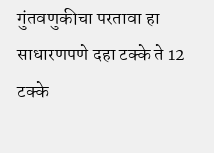गुंतवणुकीचा परतावा हा साधारणपणे दहा टक्के ते 12 टक्के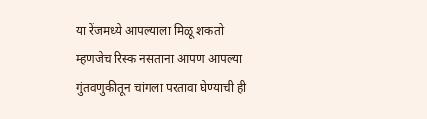या रेंजमध्ये आपल्याला मिळू शकतो म्हणजेच रिस्क नसताना आपण आपल्या गुंतवणुकीतून चांगला परतावा घेण्याची ही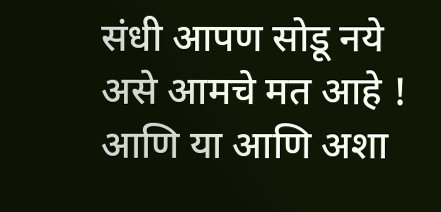संधी आपण सोडू नये असे आमचे मत आहे !
आणि या आणि अशा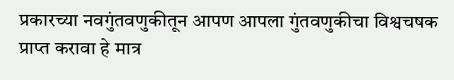प्रकारच्या नवगुंतवणुकीतून आपण आपला गुंतवणुकीचा विश्वचषक प्राप्त करावा हे मात्र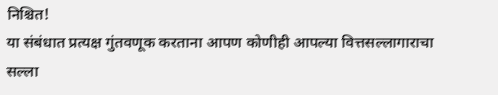निश्चित!
या संबंधात प्रत्यक्ष गुंतवणूक करताना आपण कोणीही आपल्या वित्तसल्लागाराचा सल्ला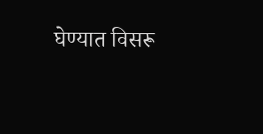घेण्यात विसरू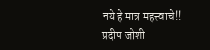नये हे मात्र महत्त्वाचे!!
प्रदीप जोशी